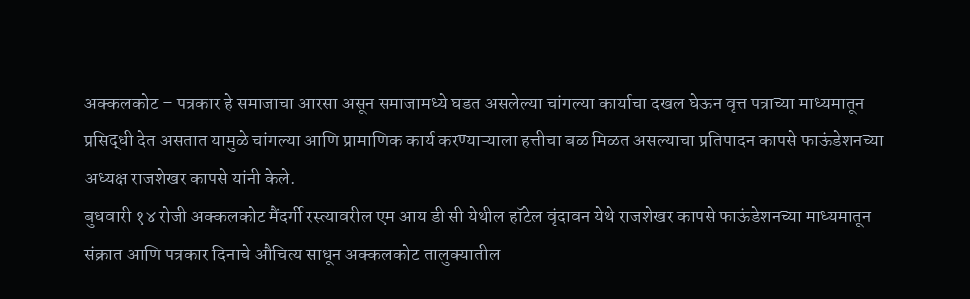अक्कलकोट – पत्रकार हे समाजाचा आरसा असून समाजामध्ये घडत असलेल्या चांगल्या कार्याचा दखल घेऊन वृत्त पत्राच्या माध्यमातून प्रसिद्धी देत असतात यामुळे चांगल्या आणि प्रामाणिक कार्य करण्याऱ्याला हत्तीचा बळ मिळत असल्याचा प्रतिपादन कापसे फाऊंडेशनच्या अध्यक्ष राजशेखर कापसे यांनी केले.
बुधवारी १४ रोजी अक्कलकोट मैंदर्गी रस्त्यावरील एम आय डी सी येथील हॉटेल वृंदावन येथे राजशेखर कापसे फाऊंडेशनच्या माध्यमातून संक्रात आणि पत्रकार दिनाचे औचित्य साधून अक्कलकोट तालुक्यातील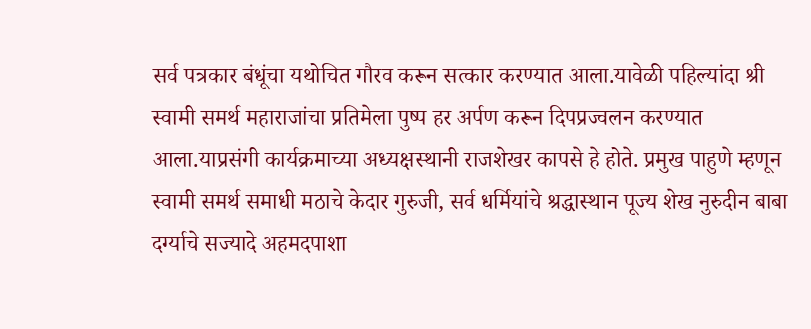सर्व पत्रकार बंधूंचा यथोचित गौरव करून सत्कार करण्यात आला.यावेळी पहिल्यांदा श्री स्वामी समर्थ महाराजांचा प्रतिमेला पुष्प हर अर्पण करून दिपप्रज्वलन करण्यात आला.याप्रसंगी कार्यक्रमाच्या अध्यक्षस्थानी राजशेखर कापसे हे होते. प्रमुख पाहुणे म्हणून स्वामी समर्थ समाधी मठाचे केदार गुरुजी, सर्व धर्मियांचे श्रद्धास्थान पूज्य शेख नुरुदीन बाबा दर्ग्याचे सज्यादे अहमदपाशा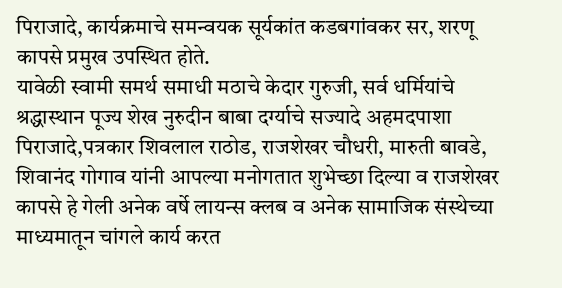पिराजादे, कार्यक्रमाचे समन्वयक सूर्यकांत कडबगांवकर सर, शरणू कापसे प्रमुख उपस्थित होते.
यावेळी स्वामी समर्थ समाधी मठाचे केदार गुरुजी, सर्व धर्मियांचे श्रद्धास्थान पूज्य शेख नुरुदीन बाबा दर्ग्याचे सज्यादे अहमदपाशा पिराजादे,पत्रकार शिवलाल राठोड, राजशेखर चौधरी, मारुती बावडे, शिवानंद गोगाव यांनी आपल्या मनोगतात शुभेच्छा दिल्या व राजशेखर कापसे हे गेली अनेक वर्षे लायन्स क्लब व अनेक सामाजिक संस्थेच्या माध्यमातून चांगले कार्य करत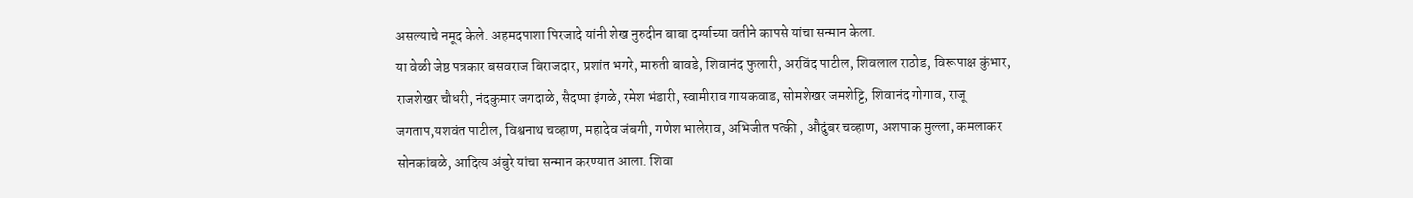असल्याचे नमूद केले. अहमदपाशा पिरजादे यांनी शेख नुरुदीन बाबा दर्ग्याच्या वतीने कापसे यांचा सन्मान केला.
या वेळी जेष्ठ पत्रकार बसवराज बिराजदार, प्रशांत भगरे, मारुती बावडे, शिवानंद फुलारी, अरविंद पाटील, शिवलाल राठोड, विरूपाक्ष कुंभार, राजशेखर चौधरी, नंदकुमार जगदाळे, सैदप्पा इंगळे, रमेश भंडारी, स्वामीराव गायकवाड, सोमशेखर जमशेट्टि, शिवानंद गोगाव, राजू जगताप,यशवंत पाटील, विश्वनाथ चव्हाण, महादेव जंबगी, गणेश भालेराव, अभिजीत पत्की , औदुंबर चव्हाण, अशपाक मुल्ला, कमलाकर सोनकांबळे, आदित्य अंबुरे यांचा सन्मान करण्यात आला. शिवा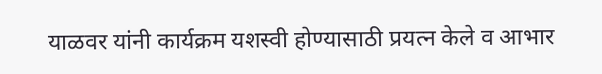याळवर यांनी कार्यक्रम यशस्वी होण्यासाठी प्रयत्न केले व आभार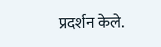प्रदर्शन केले.